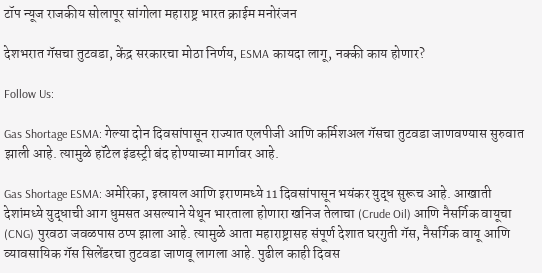टॉप न्यूज राजकीय सोलापूर सांगोला महाराष्ट्र भारत क्राईम मनोरंजन

देशभरात गॅसचा तुटवडा, केंद्र सरकारचा मोठा निर्णय, ESMA कायदा लागू, नक्की काय होणार?

Follow Us:

Gas Shortage ESMA: गेल्या दोन दिवसांपासून राज्यात एलपीजी आणि कर्मिशअल गॅसचा तुटवडा जाणवण्यास सुरुवात झाली आहे. त्यामुळे हॉटेल इंडस्ट्री बंद होण्याच्या मार्गावर आहे.

Gas Shortage ESMA: अमेरिका, इस्रायल आणि इराणमध्ये 11 दिवसांपासून भयंकर युद्ध सुरूच आहे. आखाती देशांमध्ये युद्धाची आग धुमसत असल्याने येथून भारताला होणारा खनिज तेलाचा (Crude Oil) आणि नैसर्गिक वायूचा (CNG) पुरवठा जवळपास ठप्प झाला आहे. त्यामुळे आता महाराष्ट्रासह संपूर्ण देशात घरगुती गॅस, नैसर्गिक वायू आणि व्यावसायिक गॅस सिलेंडरचा तुटवडा जाणवू लागला आहे. पुढील काही दिवस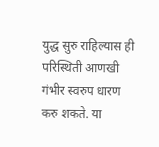युद्ध सुरु राहिल्यास ही परिस्थिती आणखी गंभीर स्वरुप धारण करु शकते. या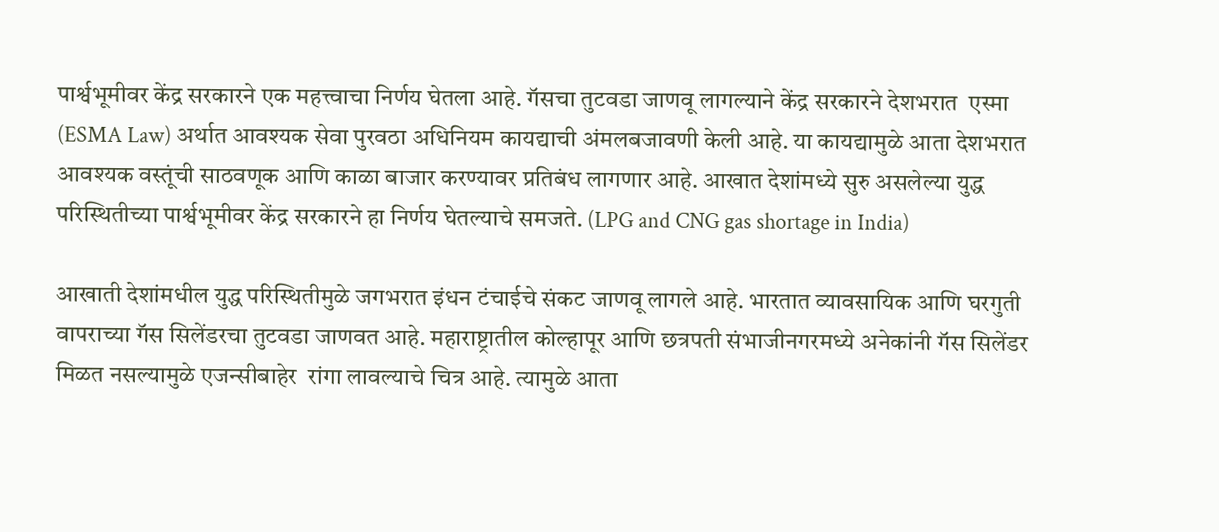पार्श्वभूमीवर केंद्र सरकारने एक महत्त्वाचा निर्णय घेतला आहे. गॅसचा तुटवडा जाणवू लागल्याने केंद्र सरकारने देशभरात  एस्मा (ESMA Law) अर्थात आवश्यक सेवा पुरवठा अधिनियम कायद्याची अंमलबजावणी केली आहे. या कायद्यामुळे आता देशभरात आवश्यक वस्तूंची साठवणूक आणि काळा बाजार करण्यावर प्रतिबंध लागणार आहे. आखात देशांमध्ये सुरु असलेल्या युद्ध परिस्थितीच्या पार्श्वभूमीवर केंद्र सरकारने हा निर्णय घेतल्याचे समजते. (LPG and CNG gas shortage in India)

आखाती देशांमधील युद्ध परिस्थितीमुळे जगभरात इंधन टंचाईचे संकट जाणवू लागले आहे. भारतात व्यावसायिक आणि घरगुती वापराच्या गॅस सिलेंडरचा तुटवडा जाणवत आहे. महाराष्ट्रातील कोल्हापूर आणि छत्रपती संभाजीनगरमध्ये अनेकांनी गॅस सिलेंडर मिळत नसल्यामुळे एजन्सीबाहेर  रांगा लावल्याचे चित्र आहे. त्यामुळे आता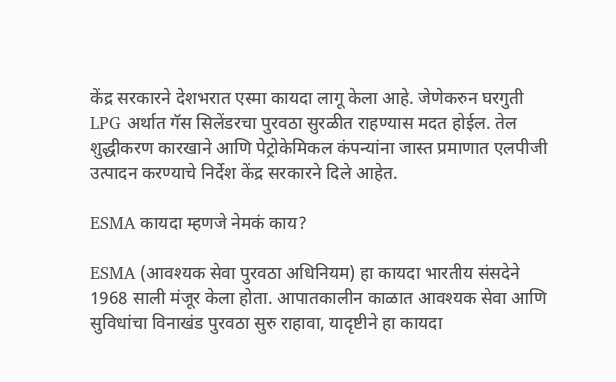केंद्र सरकारने देशभरात एस्मा कायदा लागू केला आहे. जेणेकरुन घरगुती LPG अर्थात गॅस सिलेंडरचा पुरवठा सुरळीत राहण्यास मदत होईल. तेल शुद्धीकरण कारखाने आणि पेट्रोकेमिकल कंपन्यांना जास्त प्रमाणात एलपीजी उत्पादन करण्याचे निर्देश केंद्र सरकारने दिले आहेत.

ESMA कायदा म्हणजे नेमकं काय?

ESMA (आवश्यक सेवा पुरवठा अधिनियम) हा कायदा भारतीय संसदेने 1968 साली मंजूर केला होता. आपातकालीन काळात आवश्यक सेवा आणि सुविधांचा विनाखंड पुरवठा सुरु राहावा, यादृष्टीने हा कायदा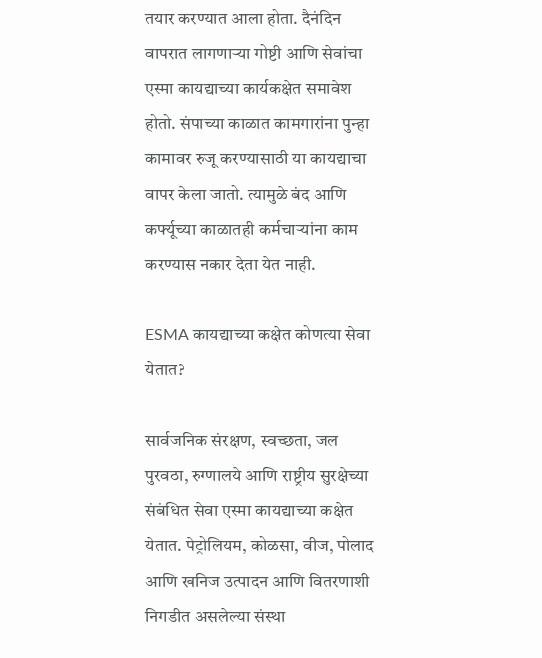तयार करण्यात आला होता. दैनंदिन वापरात लागणाऱ्या गोष्टी आणि सेवांचा एस्मा कायद्याच्या कार्यकक्षेत समावेश होतो. संपाच्या काळात कामगारांना पुन्हा कामावर रुजू करण्यासाठी या कायद्याचा वापर केला जातो. त्यामुळे बंद आणि कर्फ्यूच्या काळातही कर्मचाऱ्यांना काम करण्यास नकार देता येत नाही.

ESMA कायद्याच्या कक्षेत कोणत्या सेवा येतात?

सार्वजनिक संरक्षण, स्वच्छता, जल पुरवठा, रुग्णालये आणि राष्ट्रीय सुरक्षेच्या संबंधित सेवा एस्मा कायद्याच्या कक्षेत येतात. पेट्रोलियम, कोळसा, वीज, पोलाद आणि खनिज उत्पादन आणि वितरणाशी निगडीत असलेल्या संस्था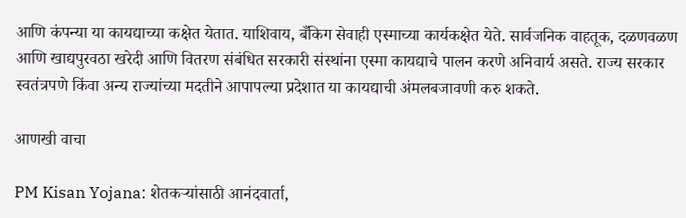आणि कंपन्या या कायद्याच्या कक्षेत येतात. याशिवाय, बँकिग सेवाही एस्माच्या कार्यकक्षेत येते. सार्वजनिक वाहतूक, दळणवळण आणि खाद्यपुरवठा खरेदी आणि वितरण संबंधित सरकारी संस्थांना एस्मा कायद्याचे पालन करणे अनिवार्य असते. राज्य सरकार स्वतंत्रपणे किंवा अन्य राज्यांच्या मदतीने आपापल्या प्रदेशात या कायद्याची अंमलबजावणी करु शकते.

आणखी वाचा

PM Kisan Yojana: शेतकर्‍यांसाठी आनंदवार्ता,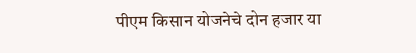पीएम किसान योजनेचे दोन हजार या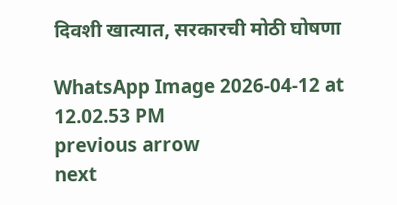दिवशी खात्यात, सरकारची मोठी घोषणा

WhatsApp Image 2026-04-12 at 12.02.53 PM
previous arrow
next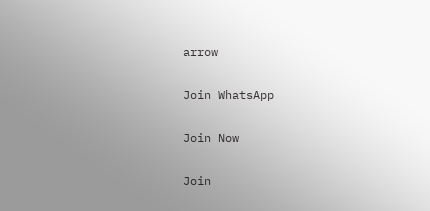arrow

Join WhatsApp

Join Now

Join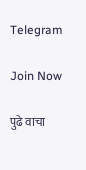Telegram

Join Now

पुढे वाचा